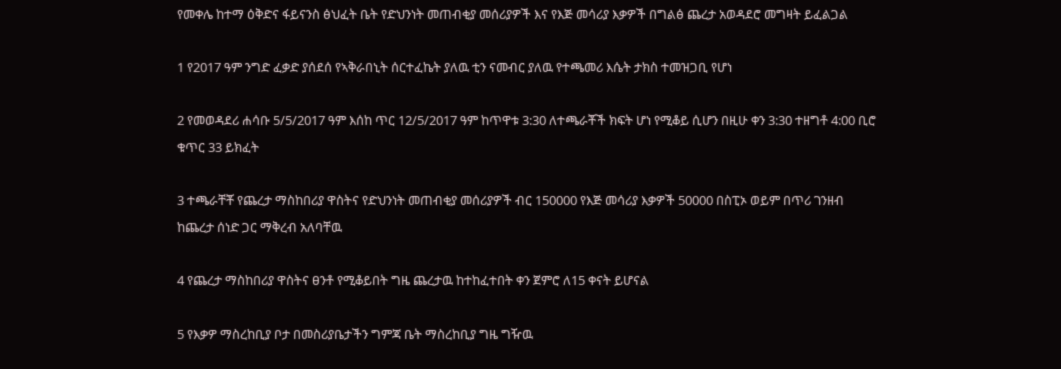የመቀሌ ከተማ ዕቅድና ፋይናንስ ፅህፈት ቤት የድህንነት መጠብቂያ መሰሪያዎች እና የእጅ መሳሪያ እቃዎች በግልፅ ጨረታ አወዳደሮ መግዛት ይፈልጋል

1 የ2017 ዓም ንግድ ፈቃድ ያሰደሰ የኣቅራበኒት ሰርተፈኬት ያለዉ ቲን ናመብር ያለዉ የተጫመሪ እሴት ታክስ ተመዝጋቢ የሆነ

2 የመወዳደሪ ሐሳቡ 5/5/2017 ዓም እሰከ ጥር 12/5/2017 ዓም ከጥዋቱ 3:30 ለተጫራቾች ክፍት ሆነ የሚቆይ ሲሆን በዚሁ ቀን 3:30 ተዘግቶ 4:00 ቢሮ ቁጥር 33 ይክፈት

3 ተጫራቸቾ የጨረታ ማስከበሪያ ዋስትና የድህንነት መጠብቂያ መሰሪያዎች ብር 150000 የእጅ መሳሪያ እቃዎች 50000 በስፒኦ ወይም በጥሪ ገንዘብ ከጨረታ ሰነድ ጋር ማቅረብ አለባቸዉ

4 የጨረታ ማስከበሪያ ዋስትና ፀንቶ የሚቆይበት ግዜ ጨረታዉ ከተከፈተበት ቀን ጀምሮ ለ15 ቀናት ይሆናል

5 የእቃዎ ማስረከቢያ ቦታ በመስሪያቤታችን ግምጃ ቤት ማስረከቢያ ግዜ ግዥዉ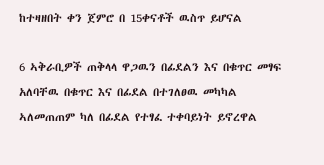ከተዛዘበት ቀን ጀምሮ በ 15ቀናቶች ዉስጥ ይሆናል

6 ኣቅራቢዎች ጠቅላላ ዋጋዉን በፊደልን እና በቁጥር መፃፍ አለባቸዉ በቁጥር እና በፊደል በተገለፀዉ መካካል ኣለመጠጠም ካለ በፊደል የተፃፈ ተቀባይነት ይኖረዋል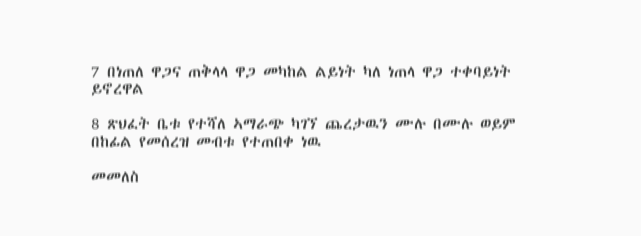7 በነጠለ ዋጋና ጠቅላላ ዋጋ መካከል ልይነት ካለ ነጠላ ዋጋ ተቀባይነት ይኖረዋል

8 ጽህፈት ቤቱ የተሻለ ኣማራጭ ካገኘ ጨረታዉን ሙሉ በሙሉ ወይም በከፊል የመሰረዝ መብቱ የተጠበቀ ነዉ

መመለስ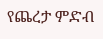የጨረታ ምድብ